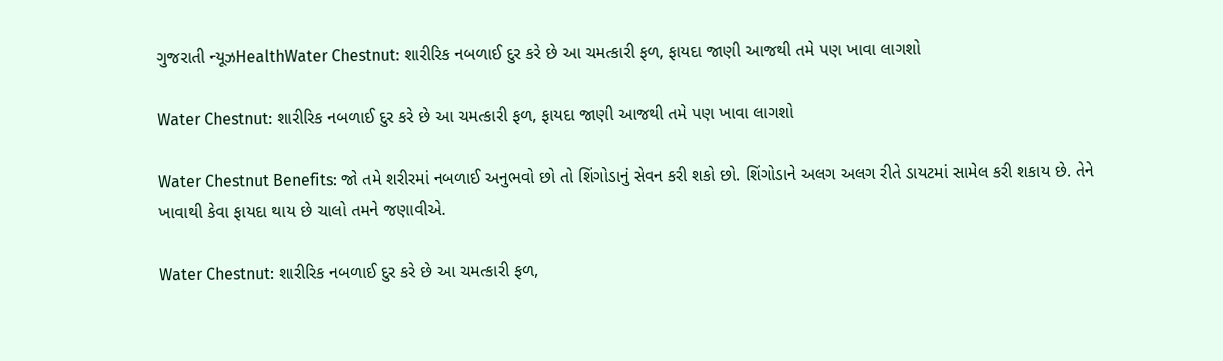ગુજરાતી ન્યૂઝHealthWater Chestnut: શારીરિક નબળાઈ દુર કરે છે આ ચમત્કારી ફળ, ફાયદા જાણી આજથી તમે પણ ખાવા લાગશો

Water Chestnut: શારીરિક નબળાઈ દુર કરે છે આ ચમત્કારી ફળ, ફાયદા જાણી આજથી તમે પણ ખાવા લાગશો

Water Chestnut Benefits: જો તમે શરીરમાં નબળાઈ અનુભવો છો તો શિંગોડાનું સેવન કરી શકો છો. શિંગોડાને અલગ અલગ રીતે ડાયટમાં સામેલ કરી શકાય છે. તેને ખાવાથી કેવા ફાયદા થાય છે ચાલો તમને જણાવીએ.

Water Chestnut: શારીરિક નબળાઈ દુર કરે છે આ ચમત્કારી ફળ,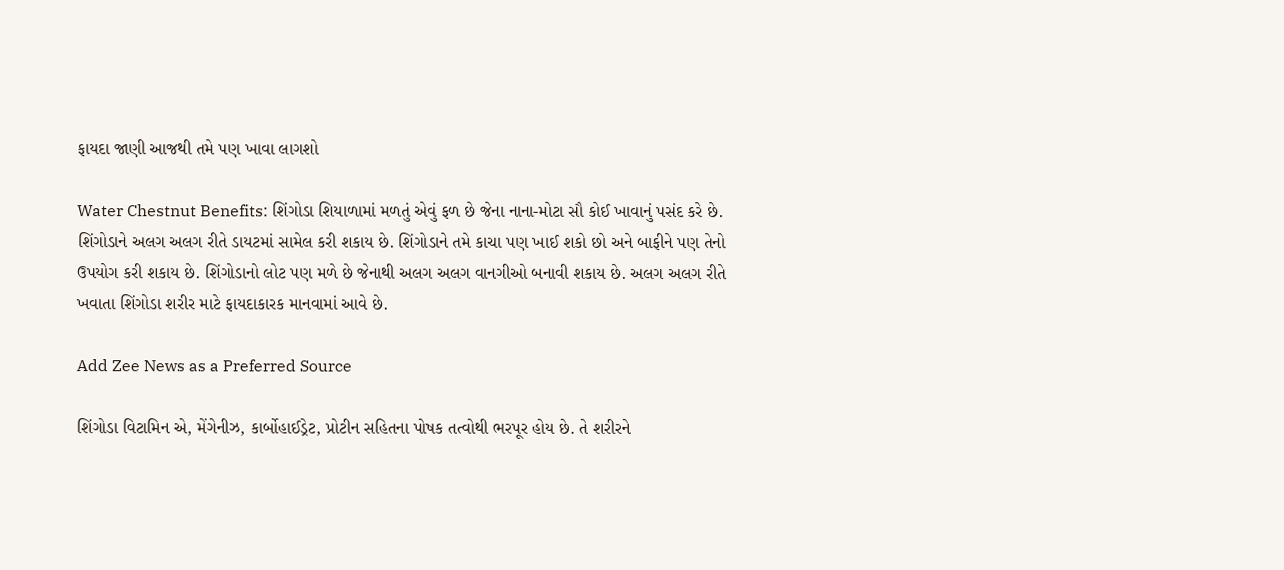ફાયદા જાણી આજથી તમે પણ ખાવા લાગશો

Water Chestnut Benefits: શિંગોડા શિયાળામાં મળતું એવું ફળ છે જેના નાના-મોટા સૌ કોઈ ખાવાનું પસંદ કરે છે. શિંગોડાને અલગ અલગ રીતે ડાયટમાં સામેલ કરી શકાય છે. શિંગોડાને તમે કાચા પણ ખાઈ શકો છો અને બાફીને પણ તેનો ઉપયોગ કરી શકાય છે. શિંગોડાનો લોટ પણ મળે છે જેનાથી અલગ અલગ વાનગીઓ બનાવી શકાય છે. અલગ અલગ રીતે ખવાતા શિંગોડા શરીર માટે ફાયદાકારક માનવામાં આવે છે.

Add Zee News as a Preferred Source

શિંગોડા વિટામિન એ, મેંગેનીઝ, કાર્બોહાઈડ્રેટ, પ્રોટીન સહિતના પોષક તત્વોથી ભરપૂર હોય છે. તે શરીરને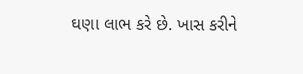ઘણા લાભ કરે છે. ખાસ કરીને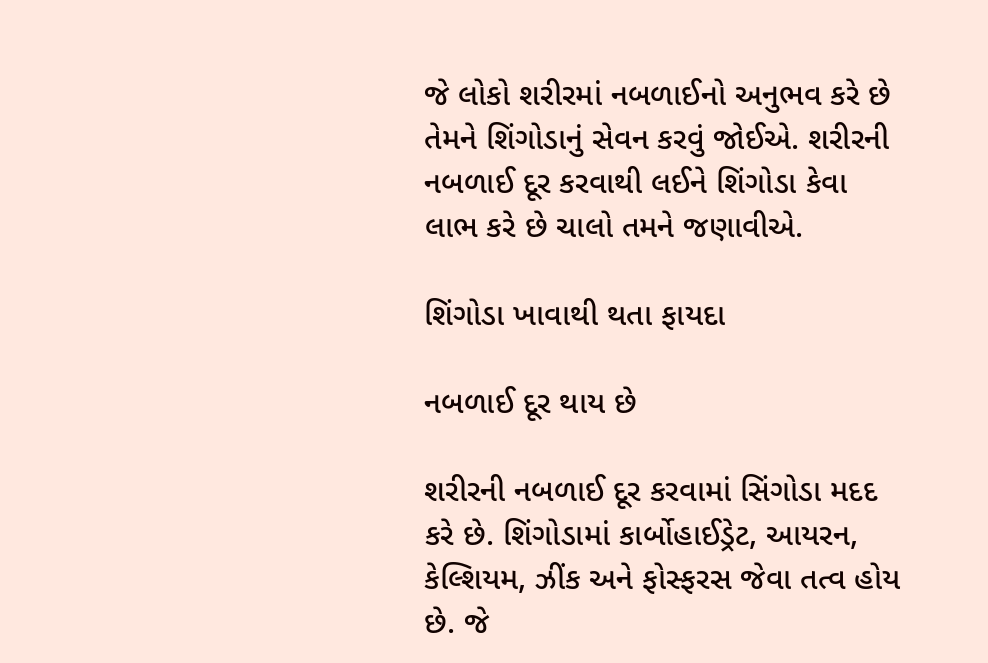જે લોકો શરીરમાં નબળાઈનો અનુભવ કરે છે તેમને શિંગોડાનું સેવન કરવું જોઈએ. શરીરની નબળાઈ દૂર કરવાથી લઈને શિંગોડા કેવા લાભ કરે છે ચાલો તમને જણાવીએ.

શિંગોડા ખાવાથી થતા ફાયદા

નબળાઈ દૂર થાય છે

શરીરની નબળાઈ દૂર કરવામાં સિંગોડા મદદ કરે છે. શિંગોડામાં કાર્બોહાઈડ્રેટ, આયરન, કેલ્શિયમ, ઝીંક અને ફોસ્ફરસ જેવા તત્વ હોય છે. જે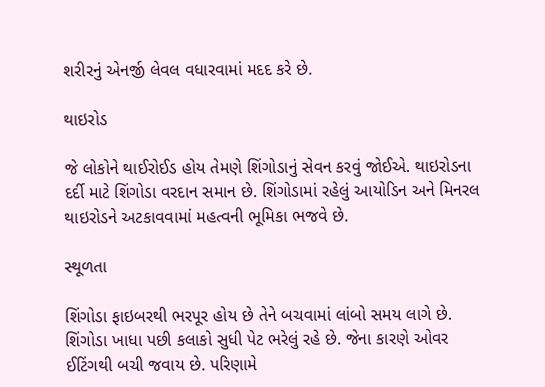શરીરનું એનર્જી લેવલ વધારવામાં મદદ કરે છે.

થાઇરોડ

જે લોકોને થાઈરોઈડ હોય તેમણે શિંગોડાનું સેવન કરવું જોઈએ. થાઇરોડના દર્દી માટે શિંગોડા વરદાન સમાન છે. શિંગોડામાં રહેલું આયોડિન અને મિનરલ થાઇરોડને અટકાવવામાં મહત્વની ભૂમિકા ભજવે છે.

સ્થૂળતા

શિંગોડા ફાઇબરથી ભરપૂર હોય છે તેને બચવામાં લાંબો સમય લાગે છે. શિંગોડા ખાધા પછી કલાકો સુધી પેટ ભરેલું રહે છે. જેના કારણે ઓવર ઈટિંગથી બચી જવાય છે. પરિણામે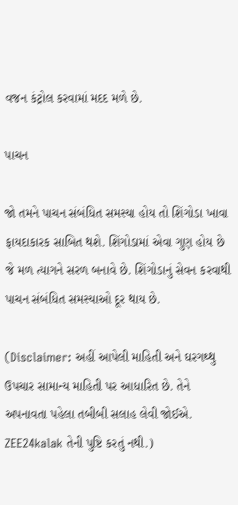વજન કંટ્રોલ કરવામાં મદદ મળે છે.

પાચન

જો તમને પાચન સંબંધિત સમસ્યા હોય તો શિંગોડા ખાવા ફાયદાકારક સાબિત થશે. શિંગોડામાં એવા ગુણ હોય છે જે મળ ત્યાગને સરળ બનાવે છે. શિંગોડાનું સેવન કરવાથી પાચન સંબંધિત સમસ્યાઓ દૂર થાય છે.

(Disclaimer: અહીં આપેલી માહિતી અને ઘરગથ્થુ ઉપચાર સામાન્ય માહિતી પર આધારિત છે. તેને અપનાવતા પહેલા તબીબી સલાહ લેવી જોઈએ. ZEE24kalak તેની પુષ્ટિ કરતું નથી.)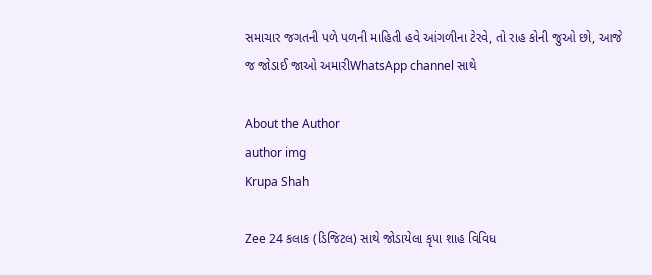સમાચાર જગતની પળે પળની માહિતી હવે આંગળીના ટેરવે, તો રાહ કોની જુઓ છો, આજે જ જોડાઈ જાઓ અમારીWhatsApp channel સાથે

About the Author
author img
Krupa Shah

Zee 24 કલાક (ડિજિટલ) સાથે જોડાયેલા કૃપા શાહ વિવિધ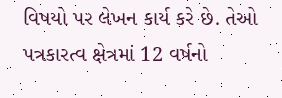વિષયો પર લેખન કાર્ય કરે છે. તેઓ પત્રકારત્વ ક્ષેત્રમાં 12 વર્ષનો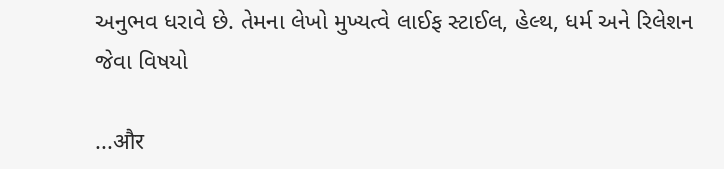અનુભવ ધરાવે છે. તેમના લેખો મુખ્યત્વે લાઈફ સ્ટાઈલ, હેલ્થ, ધર્મ અને રિલેશન જેવા વિષયો

...और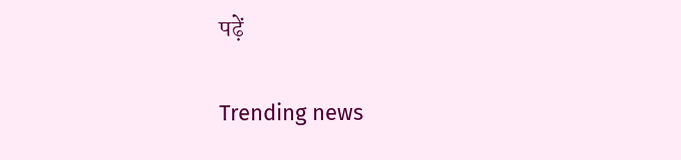पढ़ें

Trending news